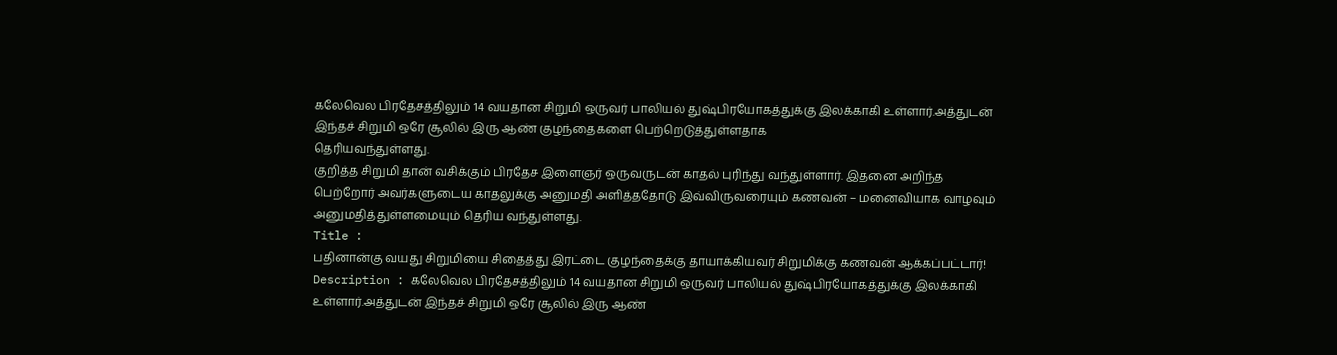கலேவெல பிரதேசத்திலும் 14 வயதான சிறுமி ஒருவர் பாலியல் துஷ்பிரயோகத்துக்கு இலக்காகி உள்ளார்.அத்துடன் இந்தச் சிறுமி ஒரே சூலில் இரு ஆண் குழந்தைகளை பெற்றெடுத்துள்ளதாக
தெரியவந்துள்ளது.
குறித்த சிறுமி தான் வசிக்கும் பிரதேச இளைஞர் ஒருவருடன் காதல் புரிந்து வந்துள்ளார். இதனை அறிந்த பெற்றோர் அவர்களுடைய காதலுக்கு அனுமதி அளித்ததோடு இவ்விருவரையும் கணவன் – மனைவியாக வாழவும் அனுமதித்துள்ளமையும் தெரிய வந்துள்ளது.
Title :
பதினான்கு வயது சிறுமியை சிதைத்து இரட்டை குழந்தைக்கு தாயாக்கியவர் சிறுமிக்கு கணவன் ஆக்கப்பட்டார்!
Description : கலேவெல பிரதேசத்திலும் 14 வயதான சிறுமி ஒருவர் பாலியல் துஷ்பிரயோகத்துக்கு இலக்காகி உள்ளார்.அத்துடன் இந்தச் சிறுமி ஒரே சூலில் இரு ஆண்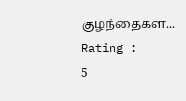குழந்தைகள...
Rating :
5